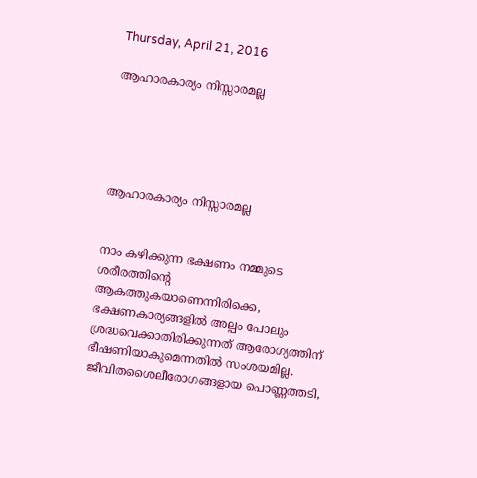Thursday, April 21, 2016

ആഹാരകാര്യം നിസ്സാരമല്ല





ആഹാരകാര്യം നിസ്സാരമല്ല


നാം കഴിക്കുന്ന ഭക്ഷണം നമ്മുടെ ശരീരത്തിന്റെ ആകത്തുകയാണെന്നിരിക്കെ, ഭക്ഷണകാര്യങ്ങളില്‍ അല്പം പോലും ശ്രദ്ധവെക്കാതിരിക്കുന്നത് ആരോഗ്യത്തിന് ഭീഷണിയാകുമെന്നതില്‍ സംശയമില്ല. ജീവിതശൈലീരോഗങ്ങളായ പൊണ്ണത്തടി,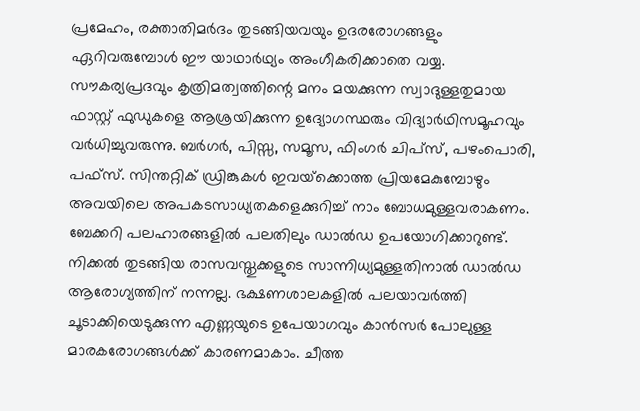പ്രമേഹം, രക്താതിമര്‍ദം തുടങ്ങിയവയും ഉദരരോഗങ്ങളും ഏറിവരുമ്പോള്‍ ഈ യാഥാര്‍ഥ്യം അംഗീകരിക്കാതെ വയ്യ.
സൗകര്യപ്രദവും കൃത്രിമത്വത്തിന്റെ മനം മയക്കുന്ന സ്വാദുള്ളതുമായ ഫാസ്റ്റ് ഫുഡുകളെ ആശ്രയിക്കുന്ന ഉദ്യോഗസ്ഥരും വിദ്യാര്‍ഥിസമൂഹവും വര്‍ധിച്ചുവരുന്നു. ബര്‍ഗര്‍, പിസ്സ, സമൂസ, ഫിംഗര്‍ ചിപ്‌സ്, പഴംപൊരി, പഫ്‌സ്. സിന്തറ്റിക് ഡ്രിങ്കുകള്‍ ഇവയ്‌ക്കൊത്ത പ്രിയമേകുമ്പോഴും അവയിലെ അപകടസാധ്യതകളെക്കുറിച്ച് നാം ബോധമുള്ളവരാകണം. ബേക്കറി പലഹാരങ്ങളില്‍ പലതിലും ഡാല്‍ഡ ഉപയോഗിക്കാറുണ്ട്. നിക്കല്‍ തുടങ്ങിയ രാസവസ്തുക്കളുടെ സാന്നിധ്യമുള്ളതിനാല്‍ ഡാല്‍ഡ ആരോഗ്യത്തിന് നന്നല്ല. ഭക്ഷണശാലകളില്‍ പലയാവര്‍ത്തി ചൂടാക്കിയെടുക്കുന്ന എണ്ണയുടെ ഉപേയാഗവും കാന്‍സര്‍ പോലുള്ള മാരകരോഗങ്ങള്‍ക്ക് കാരണമാകാം. ചീത്ത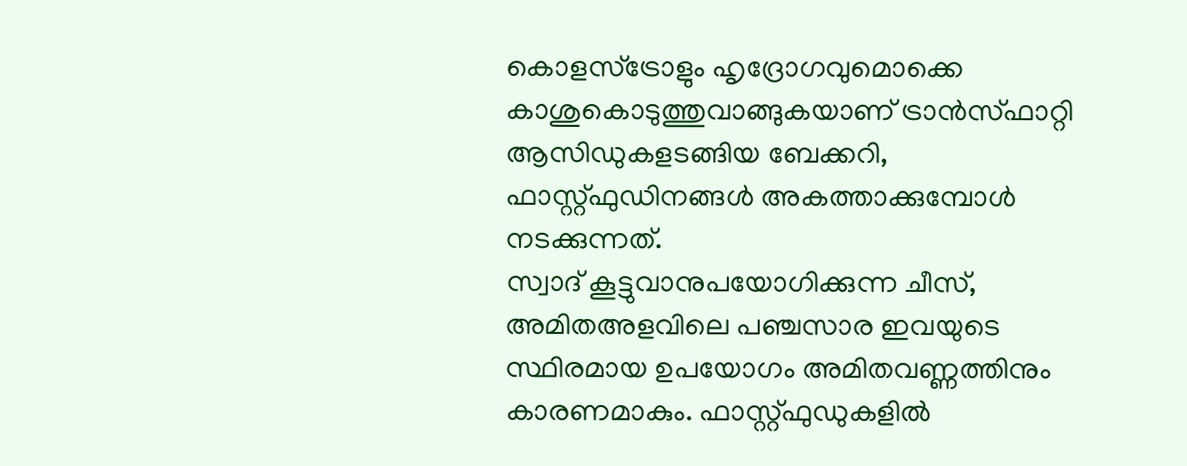കൊളസ്‌ട്രോളും ഹൃദ്രോഗവുമൊക്കെ കാശുകൊടുത്തുവാങ്ങുകയാണ് ട്രാന്‍സ്ഫാറ്റി ആസിഡുകളടങ്ങിയ ബേക്കറി, ഫാസ്റ്റ്ഫുഡിനങ്ങള്‍ അകത്താക്കുമ്പോള്‍ നടക്കുന്നത്.
സ്വാദ് കൂട്ടുവാനുപയോഗിക്കുന്ന ചീസ്, അമിതഅളവിലെ പഞ്ചസാര ഇവയുടെ സ്ഥിരമായ ഉപയോഗം അമിതവണ്ണത്തിനും കാരണമാകും. ഫാസ്റ്റ്ഫുഡുകളില്‍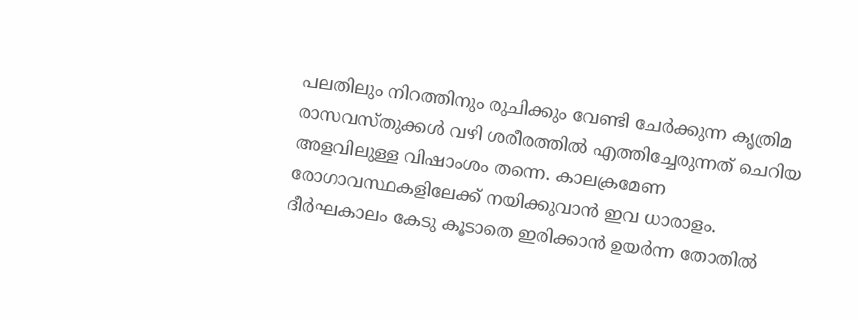പലതിലും നിറത്തിനും രുചിക്കും വേണ്ടി ചേര്‍ക്കുന്ന കൃത്രിമ രാസവസ്തുക്കള്‍ വഴി ശരീരത്തില്‍ എത്തിച്ചേരുന്നത് ചെറിയ അളവിലുള്ള വിഷാംശം തന്നെ. കാലക്രമേണ രോഗാവസ്ഥകളിലേക്ക് നയിക്കുവാന്‍ ഇവ ധാരാളം.
ദീര്‍ഘകാലം കേടു കൂടാതെ ഇരിക്കാന്‍ ഉയര്‍ന്ന തോതില്‍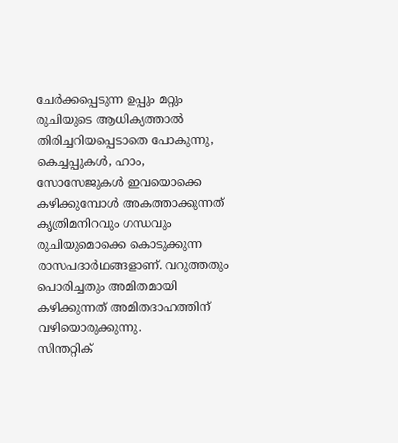ചേര്‍ക്കപ്പെടുന്ന ഉപ്പും മറ്റും രുചിയുടെ ആധിക്യത്താല്‍ തിരിച്ചറിയപ്പെടാതെ പോകുന്നു, കെച്ചപ്പുകള്‍, ഹാം, സോസേജുകള്‍ ഇവയൊക്കെ കഴിക്കുമ്പോള്‍ അകത്താക്കുന്നത് കൃത്രിമനിറവും ഗന്ധവും രുചിയുമൊക്കെ കൊടുക്കുന്ന രാസപദാര്‍ഥങ്ങളാണ്. വറുത്തതും പൊരിച്ചതും അമിതമായി കഴിക്കുന്നത് അമിതദാഹത്തിന് വഴിയൊരുക്കുന്നു.
സിന്തറ്റിക്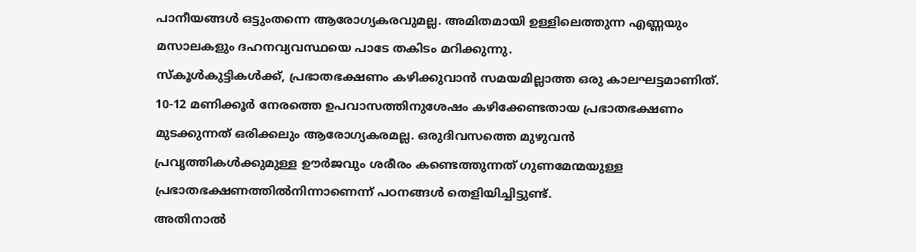പാനീയങ്ങള്‍ ഒട്ടുംതന്നെ ആരോഗ്യകരവുമല്ല. അമിതമായി ഉള്ളിലെത്തുന്ന എണ്ണയും മസാലകളും ദഹനവ്യവസ്ഥയെ പാടേ തകിടം മറിക്കുന്നു.
സ്‌കൂള്‍കുട്ടികള്‍ക്ക്, പ്രഭാതഭക്ഷണം കഴിക്കുവാന്‍ സമയമില്ലാത്ത ഒരു കാലഘട്ടമാണിത്. 10-12 മണിക്കൂര്‍ നേരത്തെ ഉപവാസത്തിനുശേഷം കഴിക്കേണ്ടതായ പ്രഭാതഭക്ഷണം മുടക്കുന്നത് ഒരിക്കലും ആരോഗ്യകരമല്ല. ഒരുദിവസത്തെ മുഴുവന്‍ പ്രവൃത്തികള്‍ക്കുമുള്ള ഊര്‍ജവും ശരീരം കണ്ടെത്തുന്നത് ഗുണമേന്മയുള്ള പ്രഭാതഭക്ഷണത്തില്‍നിന്നാണെന്ന് പഠനങ്ങള്‍ തെളിയിച്ചിട്ടുണ്ട്.
അതിനാല്‍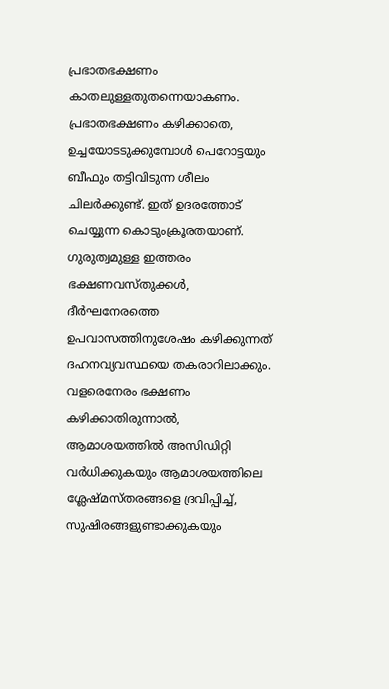പ്രഭാതഭക്ഷണം കാതലുള്ളതുതന്നെയാകണം. പ്രഭാതഭക്ഷണം കഴിക്കാതെ, ഉച്ചയോടടുക്കുമ്പോള്‍ പെറോട്ടയും ബീഫും തട്ടിവിടുന്ന ശീലം ചിലര്‍ക്കുണ്ട്. ഇത് ഉദരത്തോട് ചെയ്യുന്ന കൊടുംക്രൂരതയാണ്. ഗുരുത്വമുള്ള ഇത്തരം ഭക്ഷണവസ്തുക്കള്‍, ദീര്‍ഘനേരത്തെ ഉപവാസത്തിനുശേഷം കഴിക്കുന്നത് ദഹനവ്യവസ്ഥയെ തകരാറിലാക്കും. വളരെനേരം ഭക്ഷണം കഴിക്കാതിരുന്നാല്‍, ആമാശയത്തില്‍ അസിഡിറ്റി വര്‍ധിക്കുകയും ആമാശയത്തിലെ ശ്ലേഷ്മസ്തരങ്ങളെ ദ്രവിപ്പിച്ച്, സുഷിരങ്ങളുണ്ടാക്കുകയും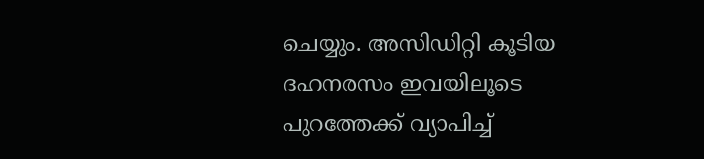ചെയ്യും. അസിഡിറ്റി കൂടിയ ദഹനരസം ഇവയിലൂടെ പുറത്തേക്ക് വ്യാപിച്ച്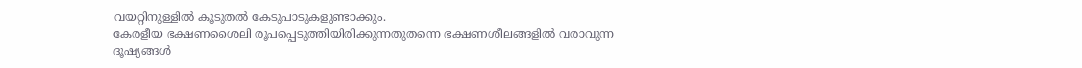വയറ്റിനുള്ളില്‍ കൂടുതല്‍ കേടുപാടുകളുണ്ടാക്കും.
കേരളീയ ഭക്ഷണശൈലി രൂപപ്പെടുത്തിയിരിക്കുന്നതുതന്നെ ഭക്ഷണശീലങ്ങളില്‍ വരാവുന്ന ദൂഷ്യങ്ങള്‍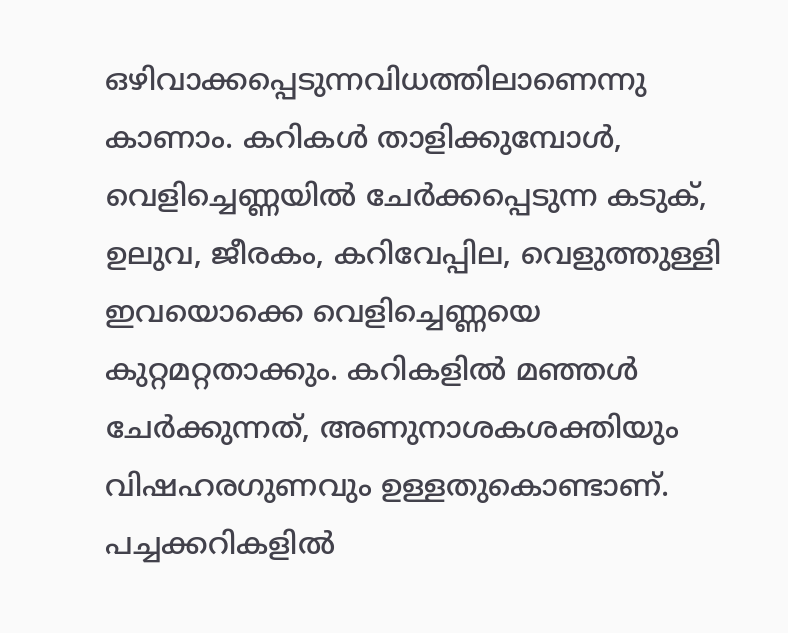ഒഴിവാക്കപ്പെടുന്നവിധത്തിലാണെന്നു കാണാം. കറികള്‍ താളിക്കുമ്പോള്‍, വെളിച്ചെണ്ണയില്‍ ചേര്‍ക്കപ്പെടുന്ന കടുക്, ഉലുവ, ജീരകം, കറിവേപ്പില, വെളുത്തുള്ളി ഇവയൊക്കെ വെളിച്ചെണ്ണയെ കുറ്റമറ്റതാക്കും. കറികളില്‍ മഞ്ഞള്‍ ചേര്‍ക്കുന്നത്, അണുനാശകശക്തിയും വിഷഹരഗുണവും ഉള്ളതുകൊണ്ടാണ്. പച്ചക്കറികളില്‍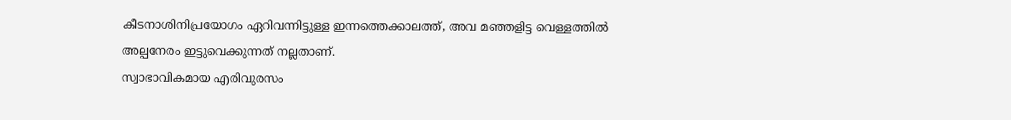കീടനാശിനിപ്രയോഗം ഏറിവന്നിട്ടുള്ള ഇന്നത്തെക്കാലത്ത്, അവ മഞ്ഞളിട്ട വെള്ളത്തില്‍ അല്പനേരം ഇട്ടുവെക്കുന്നത് നല്ലതാണ്.
സ്വാഭാവികമായ എരിവുരസം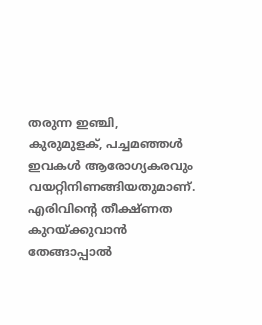തരുന്ന ഇഞ്ചി, കുരുമുളക്, പച്ചമഞ്ഞള്‍ ഇവകള്‍ ആരോഗ്യകരവും വയറ്റിനിണങ്ങിയതുമാണ്. എരിവിന്റെ തീക്ഷ്ണത കുറയ്ക്കുവാന്‍ തേങ്ങാപ്പാല്‍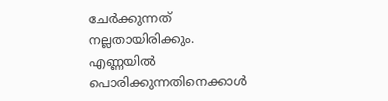ചേര്‍ക്കുന്നത് നല്ലതായിരിക്കും. എണ്ണയില്‍ പൊരിക്കുന്നതിനെക്കാള്‍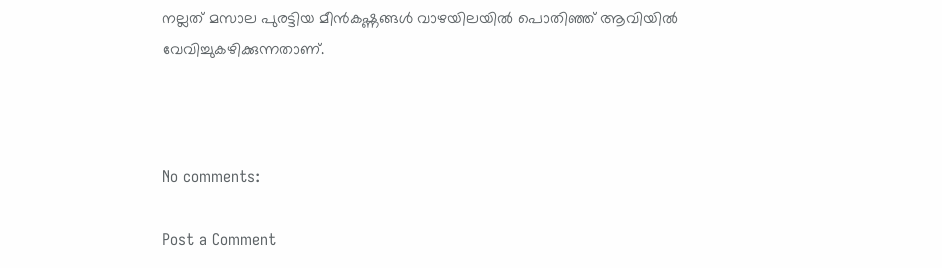നല്ലത് മസാല പുരട്ടിയ മീന്‍കഷ്ണങ്ങള്‍ വാഴയിലയില്‍ പൊതിഞ്ഞ് ആവിയില്‍ വേവിച്ചുകഴിക്കുന്നതാണ്.



No comments:

Post a Comment